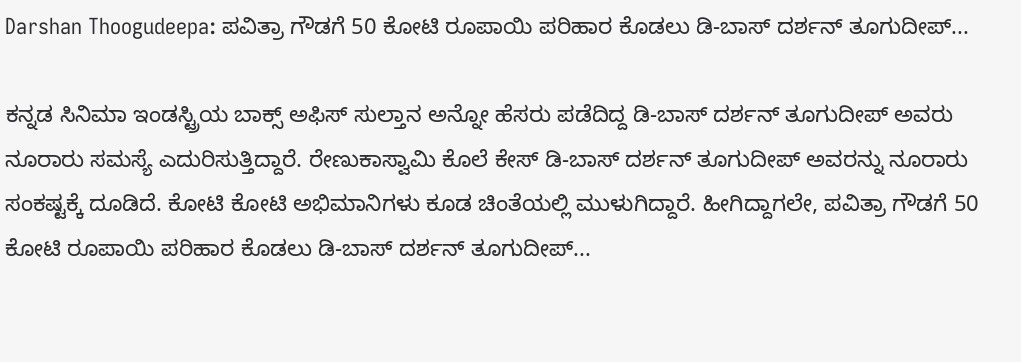Darshan Thoogudeepa: ಪವಿತ್ರಾ ಗೌಡಗೆ 50 ಕೋಟಿ ರೂಪಾಯಿ ಪರಿಹಾರ ಕೊಡಲು ಡಿ-ಬಾಸ್ ದರ್ಶನ್ ತೂಗುದೀಪ್...

ಕನ್ನಡ ಸಿನಿಮಾ ಇಂಡಸ್ಟ್ರಿಯ ಬಾಕ್ಸ್ ಅಫಿಸ್ ಸುಲ್ತಾನ ಅನ್ನೋ ಹೆಸರು ಪಡೆದಿದ್ದ ಡಿ-ಬಾಸ್ ದರ್ಶನ್ ತೂಗುದೀಪ್ ಅವರು ನೂರಾರು ಸಮಸ್ಯೆ ಎದುರಿಸುತ್ತಿದ್ದಾರೆ. ರೇಣುಕಾಸ್ವಾಮಿ ಕೊಲೆ ಕೇಸ್ ಡಿ-ಬಾಸ್ ದರ್ಶನ್ ತೂಗುದೀಪ್ ಅವರನ್ನು ನೂರಾರು ಸಂಕಷ್ಟಕ್ಕೆ ದೂಡಿದೆ. ಕೋಟಿ ಕೋಟಿ ಅಭಿಮಾನಿಗಳು ಕೂಡ ಚಿಂತೆಯಲ್ಲಿ ಮುಳುಗಿದ್ದಾರೆ. ಹೀಗಿದ್ದಾಗಲೇ, ಪವಿತ್ರಾ ಗೌಡಗೆ 50 ಕೋಟಿ ರೂಪಾಯಿ ಪರಿಹಾರ ಕೊಡಲು ಡಿ-ಬಾಸ್ ದರ್ಶನ್ ತೂಗುದೀಪ್...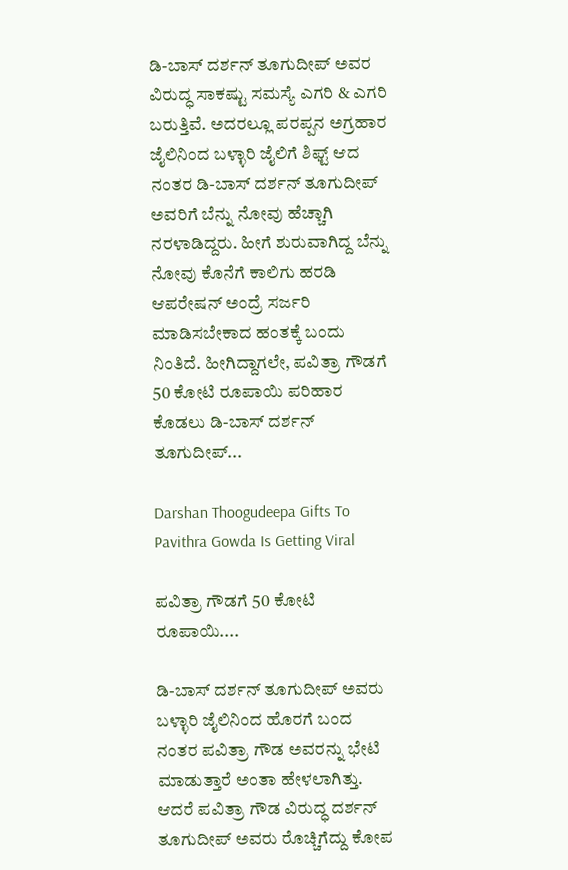ಡಿ-ಬಾಸ್ ದರ್ಶನ್ ತೂಗುದೀಪ್ ಅವರ ವಿರುದ್ಧ ಸಾಕಷ್ಟು ಸಮಸ್ಯೆ ಎಗರಿ & ಎಗರಿ ಬರುತ್ತಿವೆ. ಅದರಲ್ಲೂ ಪರಪ್ಪನ ಅಗ್ರಹಾರ ಜೈಲಿನಿಂದ ಬಳ್ಳಾರಿ ಜೈಲಿಗೆ ಶಿಫ್ಟ್ ಆದ ನಂತರ ಡಿ-ಬಾಸ್ ದರ್ಶನ್ ತೂಗುದೀಪ್ ಅವರಿಗೆ ಬೆನ್ನು ನೋವು ಹೆಚ್ಚಾಗಿ ನರಳಾಡಿದ್ದರು. ಹೀಗೆ ಶುರುವಾಗಿದ್ದ ಬೆನ್ನು ನೋವು ಕೊನೆಗೆ ಕಾಲಿಗು ಹರಡಿ ಆಪರೇಷನ್ ಅಂದ್ರೆ ಸರ್ಜರಿ ಮಾಡಿಸಬೇಕಾದ ಹಂತಕ್ಕೆ ಬಂದು ನಿಂತಿದೆ. ಹೀಗಿದ್ದಾಗಲೇ, ಪವಿತ್ರಾ ಗೌಡಗೆ 50 ಕೋಟಿ ರೂಪಾಯಿ ಪರಿಹಾರ ಕೊಡಲು ಡಿ-ಬಾಸ್ ದರ್ಶನ್ ತೂಗುದೀಪ್...

Darshan Thoogudeepa Gifts To Pavithra Gowda Is Getting Viral

ಪವಿತ್ರಾ ಗೌಡಗೆ 50 ಕೋಟಿ ರೂಪಾಯಿ....

ಡಿ-ಬಾಸ್ ದರ್ಶನ್ ತೂಗುದೀಪ್ ಅವರು ಬಳ್ಳಾರಿ ಜೈಲಿನಿಂದ ಹೊರಗೆ ಬಂದ ನಂತರ ಪವಿತ್ರಾ ಗೌಡ ಅವರನ್ನು ಭೇಟಿ ಮಾಡುತ್ತಾರೆ ಅಂತಾ ಹೇಳಲಾಗಿತ್ತು. ಆದರೆ ಪವಿತ್ರಾ ಗೌಡ ವಿರುದ್ಧ ದರ್ಶನ್ ತೂಗುದೀಪ್ ಅವರು ರೊಚ್ಚಿಗೆದ್ದು ಕೋಪ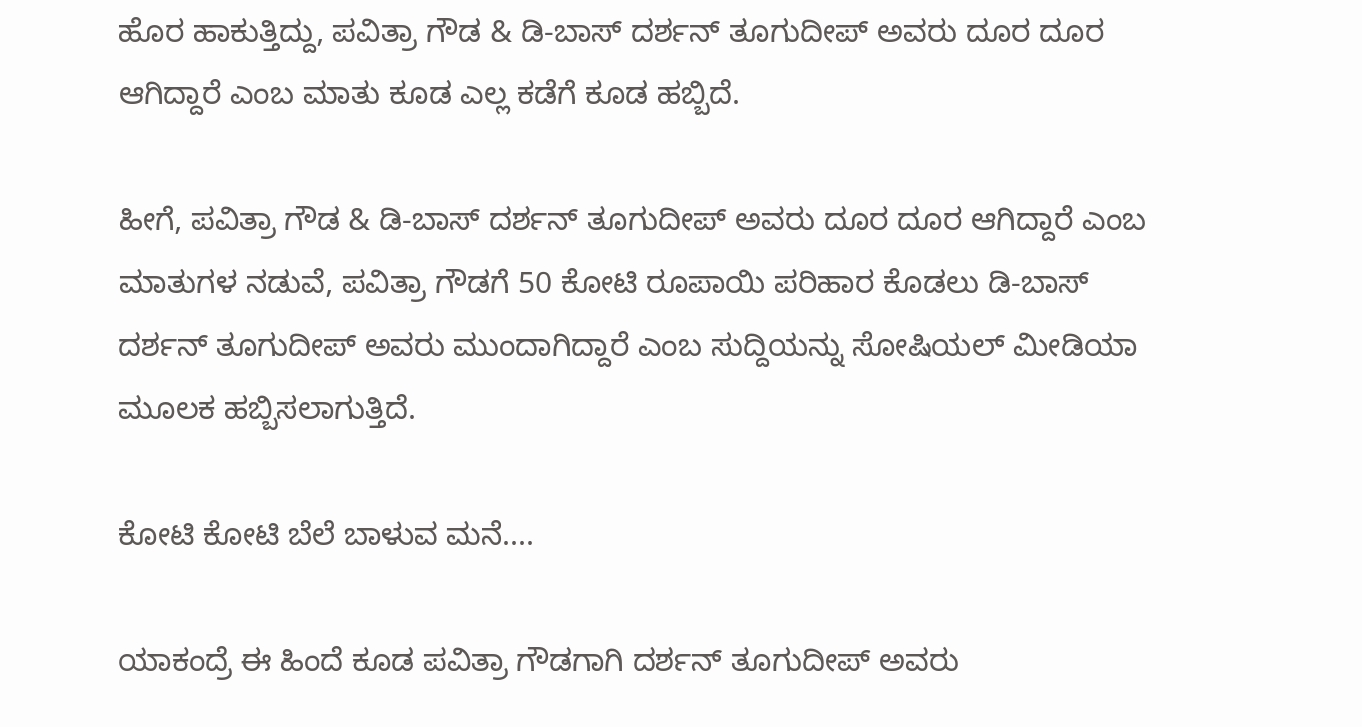ಹೊರ ಹಾಕುತ್ತಿದ್ದು, ಪವಿತ್ರಾ ಗೌಡ & ಡಿ-ಬಾಸ್ ದರ್ಶನ್ ತೂಗುದೀಪ್ ಅವರು ದೂರ ದೂರ ಆಗಿದ್ದಾರೆ ಎಂಬ ಮಾತು ಕೂಡ ಎಲ್ಲ ಕಡೆಗೆ ಕೂಡ ಹಬ್ಬಿದೆ.

ಹೀಗೆ, ಪವಿತ್ರಾ ಗೌಡ & ಡಿ-ಬಾಸ್ ದರ್ಶನ್ ತೂಗುದೀಪ್ ಅವರು ದೂರ ದೂರ ಆಗಿದ್ದಾರೆ ಎಂಬ ಮಾತುಗಳ ನಡುವೆ, ಪವಿತ್ರಾ ಗೌಡಗೆ 50 ಕೋಟಿ ರೂಪಾಯಿ ಪರಿಹಾರ ಕೊಡಲು ಡಿ-ಬಾಸ್ ದರ್ಶನ್ ತೂಗುದೀಪ್ ಅವರು ಮುಂದಾಗಿದ್ದಾರೆ ಎಂಬ ಸುದ್ದಿಯನ್ನು ಸೋಷಿಯಲ್ ಮೀಡಿಯಾ ಮೂಲಕ ಹಬ್ಬಿಸಲಾಗುತ್ತಿದೆ.

ಕೋಟಿ ಕೋಟಿ ಬೆಲೆ ಬಾಳುವ ಮನೆ....

ಯಾಕಂದ್ರೆ ಈ ಹಿಂದೆ ಕೂಡ ಪವಿತ್ರಾ ಗೌಡಗಾಗಿ ದರ್ಶನ್ ತೂಗುದೀಪ್ ಅವರು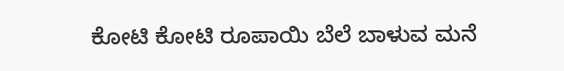ಕೋಟಿ ಕೋಟಿ ರೂಪಾಯಿ ಬೆಲೆ ಬಾಳುವ ಮನೆ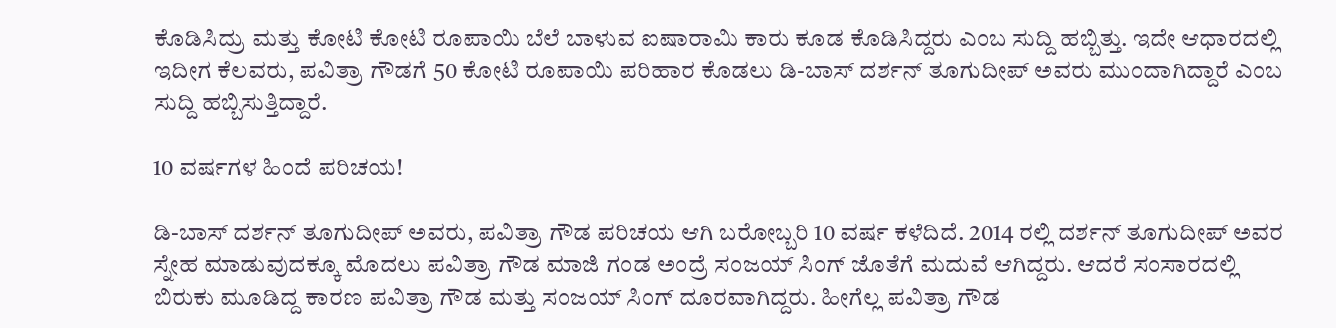ಕೊಡಿಸಿದ್ರು ಮತ್ತು ಕೋಟಿ ಕೋಟಿ ರೂಪಾಯಿ ಬೆಲೆ ಬಾಳುವ ಐಷಾರಾಮಿ ಕಾರು ಕೂಡ ಕೊಡಿಸಿದ್ದರು ಎಂಬ ಸುದ್ದಿ ಹಬ್ಬಿತ್ತು. ಇದೇ ಆಧಾರದಲ್ಲಿ ಇದೀಗ ಕೆಲವರು, ಪವಿತ್ರಾ ಗೌಡಗೆ 50 ಕೋಟಿ ರೂಪಾಯಿ ಪರಿಹಾರ ಕೊಡಲು ಡಿ-ಬಾಸ್ ದರ್ಶನ್ ತೂಗುದೀಪ್ ಅವರು ಮುಂದಾಗಿದ್ದಾರೆ ಎಂಬ ಸುದ್ದಿ ಹಬ್ಬಿಸುತ್ತಿದ್ದಾರೆ.

10 ವರ್ಷಗಳ ಹಿಂದೆ ಪರಿಚಯ!

ಡಿ-ಬಾಸ್ ದರ್ಶನ್ ತೂಗುದೀಪ್ ಅವರು, ಪವಿತ್ರಾ ಗೌಡ ಪರಿಚಯ ಆಗಿ ಬರೋಬ್ಬರಿ 10 ವರ್ಷ ಕಳೆದಿದೆ. 2014 ರಲ್ಲಿ ದರ್ಶನ್ ತೂಗುದೀಪ್ ಅವರ ಸ್ನೇಹ ಮಾಡುವುದಕ್ಕೂ ಮೊದಲು ಪವಿತ್ರಾ ಗೌಡ ಮಾಜಿ ಗಂಡ ಅಂದ್ರೆ ಸಂಜಯ್ ಸಿಂಗ್ ಜೊತೆಗೆ ಮದುವೆ ಆಗಿದ್ದರು. ಆದರೆ ಸಂಸಾರದಲ್ಲಿ ಬಿರುಕು ಮೂಡಿದ್ದ ಕಾರಣ ಪವಿತ್ರಾ ಗೌಡ ಮತ್ತು ಸಂಜಯ್ ಸಿಂಗ್ ದೂರವಾಗಿದ್ದರು. ಹೀಗೆಲ್ಲ ಪವಿತ್ರಾ ಗೌಡ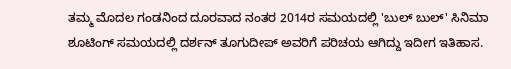ತಮ್ಮ ಮೊದಲ ಗಂಡನಿಂದ ದೂರವಾದ ನಂತರ 2014ರ ಸಮಯದಲ್ಲಿ 'ಬುಲ್ ಬುಲ್' ಸಿನಿಮಾ ಶೂಟಿಂಗ್ ಸಮಯದಲ್ಲಿ ದರ್ಶನ್ ತೂಗುದೀಪ್ ಅವರಿಗೆ ಪರಿಚಯ ಆಗಿದ್ದು ಇದೀಗ ಇತಿಹಾಸ.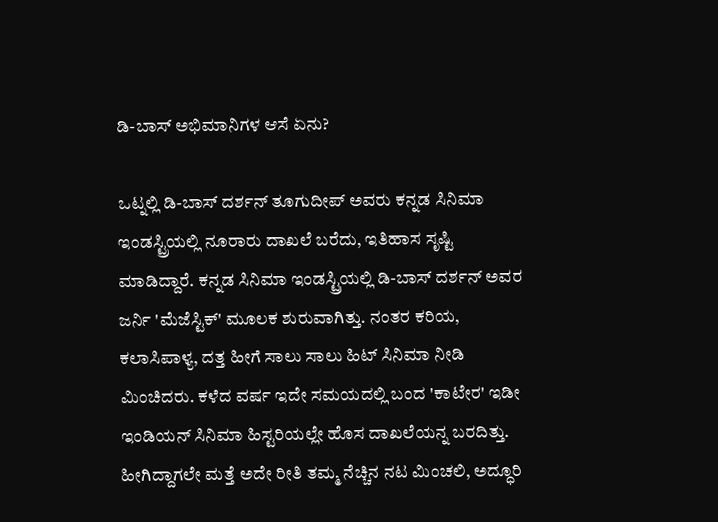ಡಿ-ಬಾಸ್ ಅಭಿಮಾನಿಗಳ ಆಸೆ ಏನು?

ಒಟ್ನಲ್ಲಿ ಡಿ-ಬಾಸ್ ದರ್ಶನ್ ತೂಗುದೀಪ್ ಅವರು ಕನ್ನಡ ಸಿನಿಮಾ ಇಂಡಸ್ಟ್ರಿಯಲ್ಲಿ ನೂರಾರು ದಾಖಲೆ ಬರೆದು, ಇತಿಹಾಸ ಸೃಷ್ಟಿ ಮಾಡಿದ್ದಾರೆ. ಕನ್ನಡ ಸಿನಿಮಾ ಇಂಡಸ್ಟ್ರಿಯಲ್ಲಿ ಡಿ-ಬಾಸ್ ದರ್ಶನ್ ಅವರ ಜರ್ನಿ 'ಮೆಜೆಸ್ಟಿಕ್' ಮೂಲಕ ಶುರುವಾಗಿತ್ತು. ನಂತರ ಕರಿಯ, ಕಲಾಸಿಪಾಳ್ಯ, ದತ್ತ ಹೀಗೆ ಸಾಲು ಸಾಲು ಹಿಟ್ ಸಿನಿಮಾ ನೀಡಿ ಮಿಂಚಿದರು. ಕಳೆದ ವರ್ಷ ಇದೇ ಸಮಯದಲ್ಲಿ ಬಂದ 'ಕಾಟೇರ' ಇಡೀ ಇಂಡಿಯನ್ ಸಿನಿಮಾ ಹಿಸ್ಟರಿಯಲ್ಲೇ ಹೊಸ ದಾಖಲೆಯನ್ನ ಬರದಿತ್ತು. ಹೀಗಿದ್ದಾಗಲೇ ಮತ್ತೆ ಅದೇ ರೀತಿ ತಮ್ಮ ನೆಚ್ಚಿನ ನಟ ಮಿಂಚಲಿ, ಅದ್ಧೂರಿ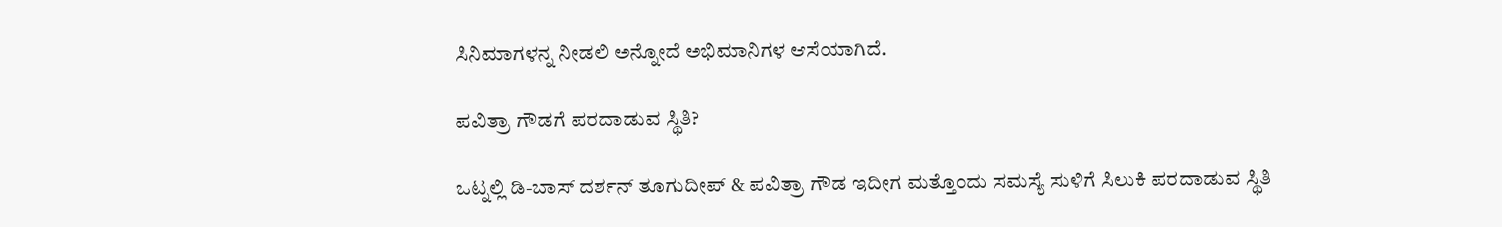ಸಿನಿಮಾಗಳನ್ನ ನೀಡಲಿ ಅನ್ನೋದೆ ಅಭಿಮಾನಿಗಳ ಆಸೆಯಾಗಿದೆ.

ಪವಿತ್ರಾ ಗೌಡಗೆ ಪರದಾಡುವ ಸ್ಥಿತಿ?

ಒಟ್ನಲ್ಲಿ ಡಿ-ಬಾಸ್ ದರ್ಶನ್ ತೂಗುದೀಪ್ & ಪವಿತ್ರಾ ಗೌಡ ಇದೀಗ ಮತ್ತೊಂದು ಸಮಸ್ಯೆ ಸುಳಿಗೆ ಸಿಲುಕಿ ಪರದಾಡುವ ಸ್ಥಿತಿ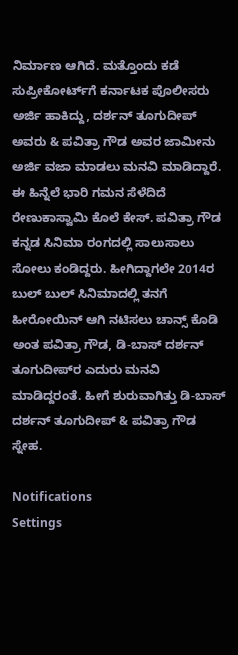ನಿರ್ಮಾಣ ಆಗಿದೆ. ಮತ್ತೊಂದು ಕಡೆ ಸುಪ್ರೀಕೋರ್ಟ್‌ಗೆ ಕರ್ನಾಟಕ ಪೊಲೀಸರು ಅರ್ಜಿ ಹಾಕಿದ್ದು, ದರ್ಶನ್ ತೂಗುದೀಪ್ ಅವರು & ಪವಿತ್ರಾ ಗೌಡ ಅವರ ಜಾಮೀನು ಅರ್ಜಿ ವಜಾ ಮಾಡಲು ಮನವಿ ಮಾಡಿದ್ದಾರೆ. ಈ ಹಿನ್ನೆಲೆ ಭಾರಿ ಗಮನ ಸೆಳೆದಿದೆ ರೇಣುಕಾಸ್ವಾಮಿ ಕೊಲೆ ಕೇಸ್. ಪವಿತ್ರಾ ಗೌಡ ಕನ್ನಡ ಸಿನಿಮಾ ರಂಗದಲ್ಲಿ ಸಾಲುಸಾಲು ಸೋಲು ಕಂಡಿದ್ದರು. ಹೀಗಿದ್ದಾಗಲೇ 2014ರ ಬುಲ್ ಬುಲ್ ಸಿನಿಮಾದಲ್ಲಿ ತನಗೆ ಹೀರೋಯಿನ್ ಆಗಿ ನಟಿಸಲು ಚಾನ್ಸ್ ಕೊಡಿ ಅಂತ ಪವಿತ್ರಾ ಗೌಡ, ಡಿ-ಬಾಸ್ ದರ್ಶನ್ ತೂಗುದೀಪ್‌ರ ಎದುರು ಮನವಿ ಮಾಡಿದ್ದರಂತೆ. ಹೀಗೆ ಶುರುವಾಗಿತ್ತು ಡಿ-ಬಾಸ್ ದರ್ಶನ್ ತೂಗುದೀಪ್ & ಪವಿತ್ರಾ ಗೌಡ ಸ್ನೇಹ.

Notifications
Settings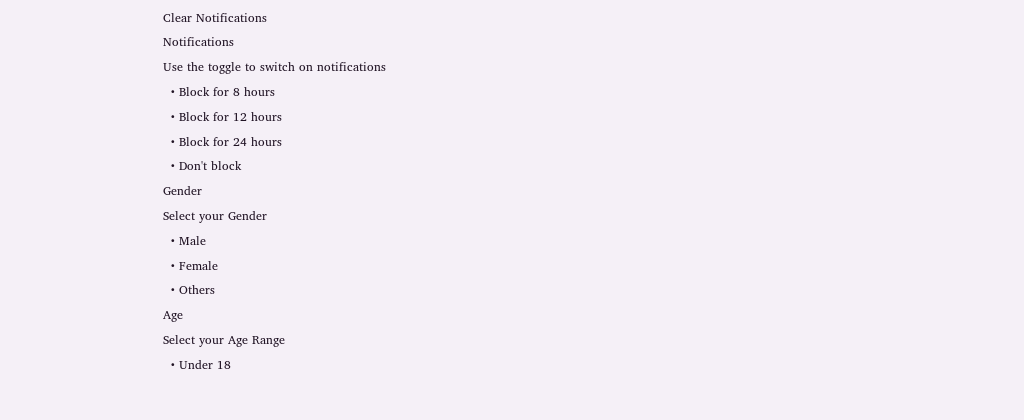Clear Notifications
Notifications
Use the toggle to switch on notifications
  • Block for 8 hours
  • Block for 12 hours
  • Block for 24 hours
  • Don't block
Gender
Select your Gender
  • Male
  • Female
  • Others
Age
Select your Age Range
  • Under 18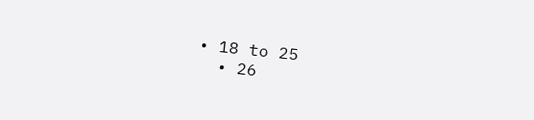• 18 to 25
  • 26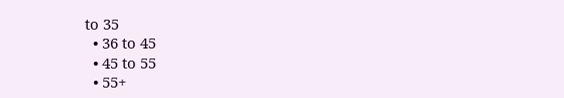to 35
  • 36 to 45
  • 45 to 55
  • 55+